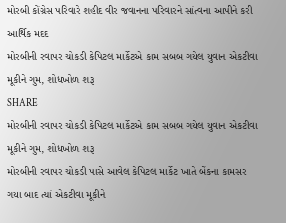મોરબી કોંગ્રેસ પરિવારે શહીદ વીર જવાનના પરિવારને સાંત્વના આપીને કરી આર્થિક મદદ
મોરબીની રવાપર ચોકડી કેપિટલ માર્કેટએ કામ સબબ ગયેલ યુવાન એકટીવા મૂકીને ગુમ, શોધખોળ શરૂ
SHARE
મોરબીની રવાપર ચોકડી કેપિટલ માર્કેટએ કામ સબબ ગયેલ યુવાન એકટીવા મૂકીને ગુમ, શોધખોળ શરૂ
મોરબીની રવાપર ચોકડી પાસે આવેલ કેપિટલ માર્કેટ ખાતે બેંકના કામસર ગયા બાદ ત્યાં એકટીવા મૂકીને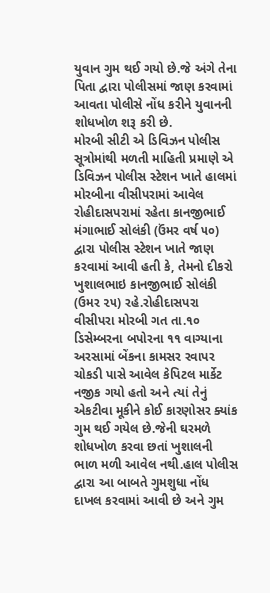યુવાન ગુમ થઈ ગયો છે.જે અંગે તેના પિતા દ્વારા પોલીસમાં જાણ કરવામાં આવતા પોલીસે નોંધ કરીને યુવાનની શોધખોળ શરૂ કરી છે.
મોરબી સીટી એ ડિવિઝન પોલીસ સૂત્રોમાંથી મળતી માહિતી પ્રમાણે એ ડિવિઝન પોલીસ સ્ટેશન ખાતે હાલમાં મોરબીના વીસીપરામાં આવેલ રોહીદાસપરામાં રહેતા કાનજીભાઈ મંગાભાઈ સોલંકી (ઉંમર વર્ષ ૫૦) દ્વારા પોલીસ સ્ટેશન ખાતે જાણ કરવામાં આવી હતી કે, તેમનો દીકરો ખુશાલભાઇ કાનજીભાઈ સોલંકી (ઉમર ૨૫) રહે.રોહીદાસપરા વીસીપરા મોરબી ગત તા.૧૦ ડિસેમ્બરના બપોરના ૧૧ વાગ્યાના અરસામાં બેંકના કામસર રવાપર ચોકડી પાસે આવેલ કેપિટલ માર્કેટ નજીક ગયો હતો અને ત્યાં તેનું એકટીવા મૂકીને કોઈ કારણોસર ક્યાંક ગુમ થઈ ગયેલ છે.જેની ઘરમળે શોધખોળ કરવા છતાં ખુશાલની ભાળ મળી આવેલ નથી.હાલ પોલીસ દ્વારા આ બાબતે ગુમશુધા નોંધ દાખલ કરવામાં આવી છે અને ગુમ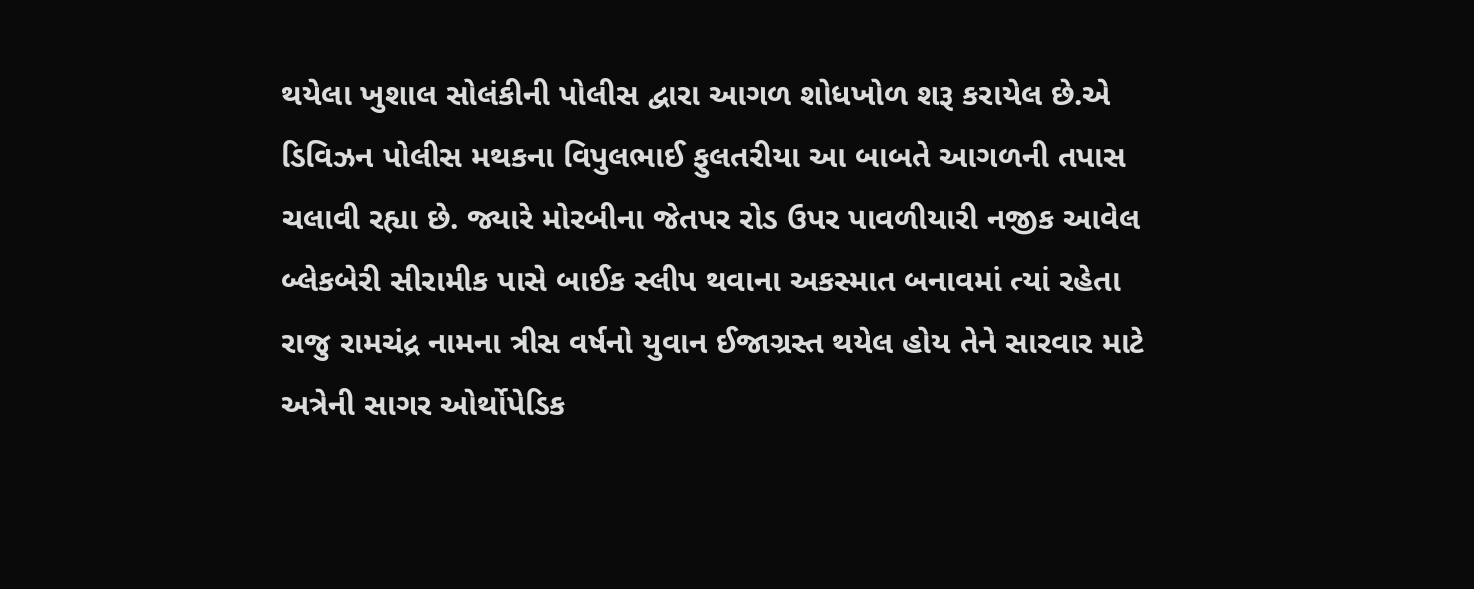થયેલા ખુશાલ સોલંકીની પોલીસ દ્વારા આગળ શોધખોળ શરૂ કરાયેલ છે.એ ડિવિઝન પોલીસ મથકના વિપુલભાઈ ફુલતરીયા આ બાબતે આગળની તપાસ ચલાવી રહ્યા છે. જ્યારે મોરબીના જેતપર રોડ ઉપર પાવળીયારી નજીક આવેલ બ્લેકબેરી સીરામીક પાસે બાઈક સ્લીપ થવાના અકસ્માત બનાવમાં ત્યાં રહેતા રાજુ રામચંદ્ર નામના ત્રીસ વર્ષનો યુવાન ઈજાગ્રસ્ત થયેલ હોય તેને સારવાર માટે અત્રેની સાગર ઓર્થોપેડિક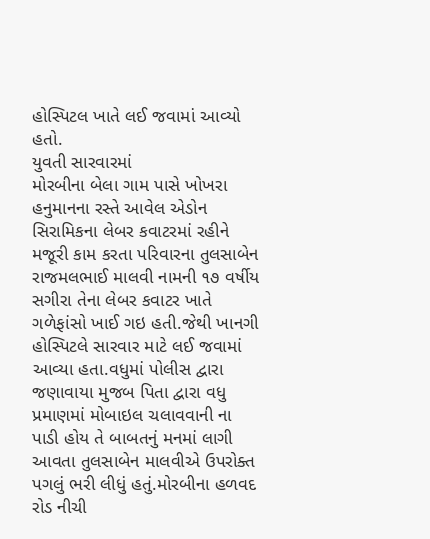હોસ્પિટલ ખાતે લઈ જવામાં આવ્યો હતો.
યુવતી સારવારમાં
મોરબીના બેલા ગામ પાસે ખોખરા હનુમાનના રસ્તે આવેલ એડોન સિરામિકના લેબર કવાટરમાં રહીને મજૂરી કામ કરતા પરિવારના તુલસાબેન રાજમલભાઈ માલવી નામની ૧૭ વર્ષીય સગીરા તેના લેબર કવાટર ખાતે ગળેફાંસો ખાઈ ગઇ હતી.જેથી ખાનગી હોસ્પિટલે સારવાર માટે લઈ જવામાં આવ્યા હતા.વધુમાં પોલીસ દ્વારા જણાવાયા મુજબ પિતા દ્વારા વધુ પ્રમાણમાં મોબાઇલ ચલાવવાની ના પાડી હોય તે બાબતનું મનમાં લાગી આવતા તુલસાબેન માલવીએ ઉપરોક્ત પગલું ભરી લીધું હતું.મોરબીના હળવદ રોડ નીચી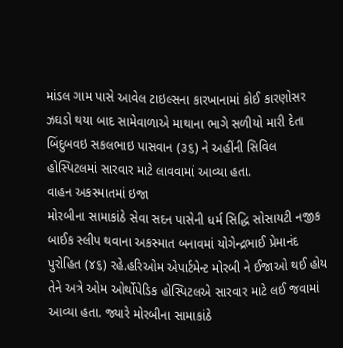માંડલ ગામ પાસે આવેલ ટાઇલ્સના કારખાનામાં કોઈ કારણોસર ઝઘડો થયા બાદ સામેવાળાએ માથાના ભાગે સળીયો મારી દેતા બિંદુબવઇ સકલભાઇ પાસવાન (૩૬) ને અહીંની સિવિલ હોસ્પિટલમાં સારવાર માટે લાવવામાં આવ્યા હતા.
વાહન અકસ્માતમાં ઇજા
મોરબીના સામાકાંઠે સેવા સદન પાસેની ધર્મ સિદ્ધિ સોસાયટી નજીક બાઈક સ્લીપ થવાના અકસ્માત બનાવમાં યોગેન્દ્રભાઈ પ્રેમાનંદ પુરોહિત (૪૬) રહે.હરિઓમ એપાર્ટમેન્ટ મોરબી ને ઈજાઓ થઈ હોય તેને અત્રે ઓમ ઓર્થોપેડિક હોસ્પિટલએ સારવાર માટે લઈ જવામાં આવ્યા હતા. જ્યારે મોરબીના સામાકાંઠે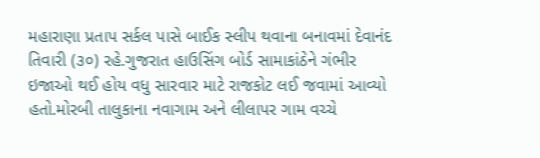મહારાણા પ્રતાપ સર્કલ પાસે બાઈક સ્લીપ થવાના બનાવમાં દેવાનંદ તિવારી (૩૦) રહે.ગુજરાત હાઉસિંગ બોર્ડ સામાકાંઠેને ગંભીર ઇજાઓ થઈ હોય વધુ સારવાર માટે રાજકોટ લઈ જવામાં આવ્યો હતો.મોરબી તાલુકાના નવાગામ અને લીલાપર ગામ વચ્ચે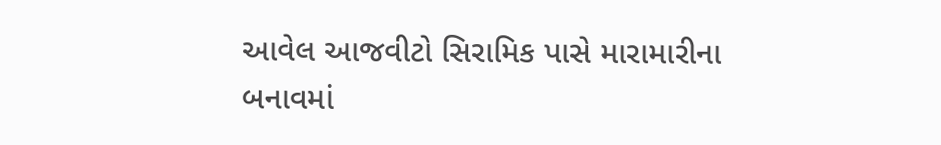આવેલ આજવીટો સિરામિક પાસે મારામારીના બનાવમાં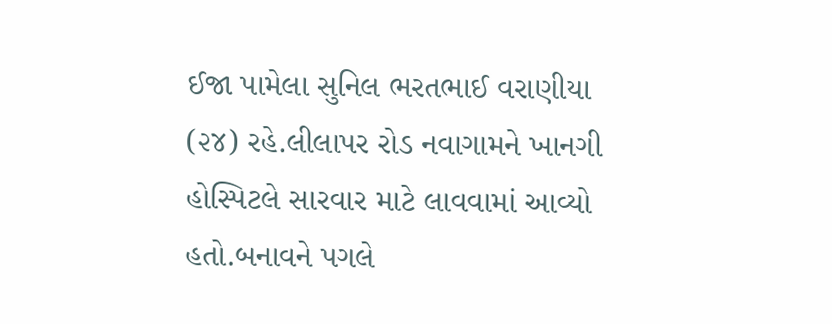ઈજા પામેલા સુનિલ ભરતભાઈ વરાણીયા (૨૪) રહે.લીલાપર રોડ નવાગામને ખાનગી હોસ્પિટલે સારવાર માટે લાવવામાં આવ્યો હતો.બનાવને પગલે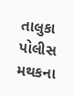તાલુકા પોલીસ મથકના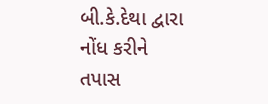બી.કે.દેથા દ્વારા નોંધ કરીને તપાસ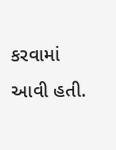કરવામાં આવી હતી.